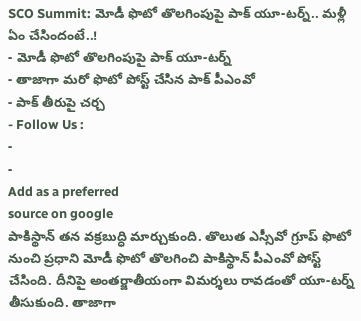SCO Summit: మోడీ ఫొటో తొలగింపుపై పాక్ యూ-టర్న్.. మళ్లీ ఏం చేసిందంటే..!
- మోడీ ఫొటో తొలగింపుపై పాక్ యూ-టర్న్
- తాజాగా మరో ఫొటో పోస్ట్ చేసిన పాక్ పీఎంవో
- పాక్ తీరుపై చర్చ
- Follow Us :
-
-
Add as a preferred
source on google
పాకిస్థాన్ తన వక్రబుద్ధి మార్చుకుంది. తొలుత ఎస్సీవో గ్రూప్ ఫొటో నుంచి ప్రధాని మోడీ ఫొటో తొలగించి పాకిస్థాన్ పీఎంవో పోస్ట్ చేసింది. దీనిపై అంతర్జాతీయంగా విమర్శలు రావడంతో యూ-టర్న్ తీసుకుంది. తాజాగా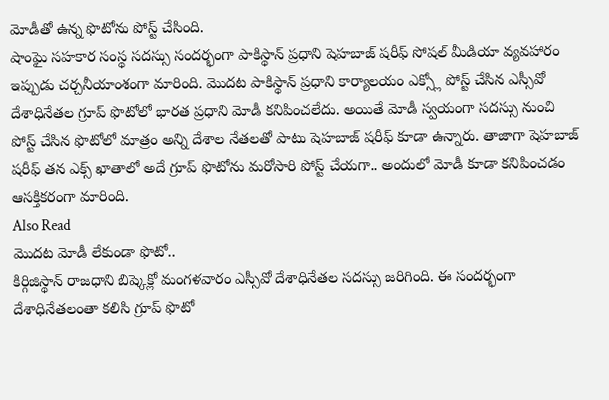మోడీతో ఉన్న ఫొటోను పోస్ట్ చేసింది.
షాంఘై సహకార సంస్థ సదస్సు సందర్భంగా పాకిస్థాన్ ప్రధాని షెహబాజ్ షరీఫ్ సోషల్ మీడియా వ్యవహారం ఇప్పుడు చర్చనీయాంశంగా మారింది. మొదట పాకిస్థాన్ ప్రధాని కార్యాలయం ఎక్స్లో పోస్ట్ చేసిన ఎస్సీవో దేశాధినేతల గ్రూప్ ఫొటోలో భారత ప్రధాని మోడీ కనిపించలేదు. అయితే మోడీ స్వయంగా సదస్సు నుంచి పోస్ట్ చేసిన ఫొటోలో మాత్రం అన్ని దేశాల నేతలతో పాటు షెహబాజ్ షరీఫ్ కూడా ఉన్నారు. తాజాగా షెహబాజ్ షరీఫ్ తన ఎక్స్ ఖాతాలో అదే గ్రూప్ ఫొటోను మరోసారి పోస్ట్ చేయగా.. అందులో మోడీ కూడా కనిపించడం ఆసక్తికరంగా మారింది.
Also Read
మొదట మోడీ లేకుండా ఫొటో..
కిర్గిజిస్థాన్ రాజధాని బిష్కెక్లో మంగళవారం ఎస్సీవో దేశాధినేతల సదస్సు జరిగింది. ఈ సందర్భంగా దేశాధినేతలంతా కలిసి గ్రూప్ ఫొటో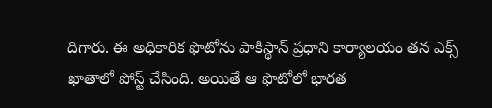దిగారు. ఈ అధికారిక ఫొటోను పాకిస్థాన్ ప్రధాని కార్యాలయం తన ఎక్స్ ఖాతాలో పోస్ట్ చేసింది. అయితే ఆ ఫొటోలో భారత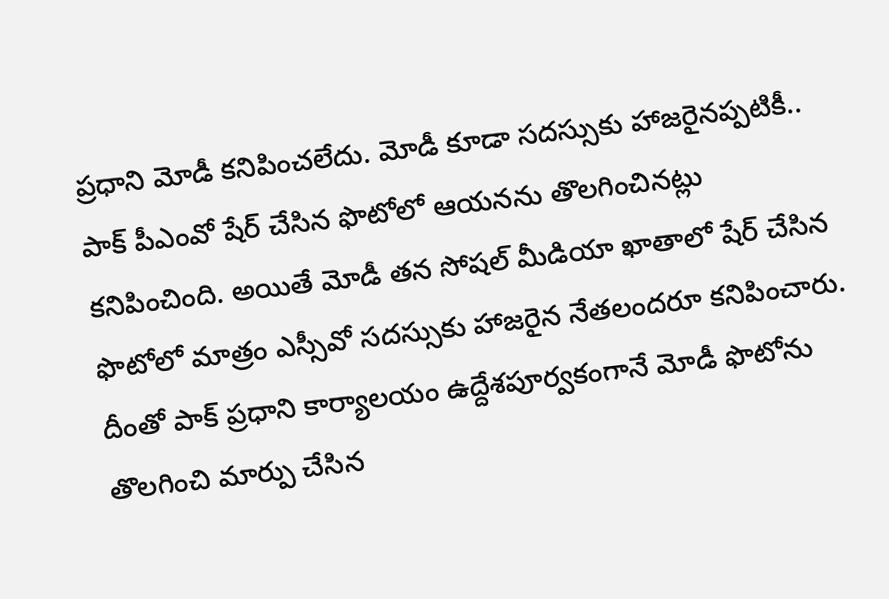ప్రధాని మోడీ కనిపించలేదు. మోడీ కూడా సదస్సుకు హాజరైనప్పటికీ.. పాక్ పీఎంవో షేర్ చేసిన ఫొటోలో ఆయనను తొలగించినట్లు కనిపించింది. అయితే మోడీ తన సోషల్ మీడియా ఖాతాలో షేర్ చేసిన ఫొటోలో మాత్రం ఎస్సీవో సదస్సుకు హాజరైన నేతలందరూ కనిపించారు. దీంతో పాక్ ప్రధాని కార్యాలయం ఉద్దేశపూర్వకంగానే మోడీ ఫొటోను తొలగించి మార్పు చేసిన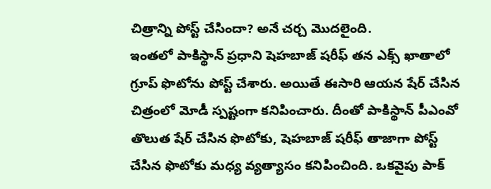చిత్రాన్ని పోస్ట్ చేసిందా? అనే చర్చ మొదలైంది.
ఇంతలో పాకిస్థాన్ ప్రధాని షెహబాజ్ షరీఫ్ తన ఎక్స్ ఖాతాలో గ్రూప్ ఫొటోను పోస్ట్ చేశారు. అయితే ఈసారి ఆయన షేర్ చేసిన చిత్రంలో మోడీ స్పష్టంగా కనిపించారు. దీంతో పాకిస్థాన్ పీఎంవో తొలుత షేర్ చేసిన ఫొటోకు, షెహబాజ్ షరీఫ్ తాజాగా పోస్ట్ చేసిన ఫొటోకు మధ్య వ్యత్యాసం కనిపించింది. ఒకవైపు పాక్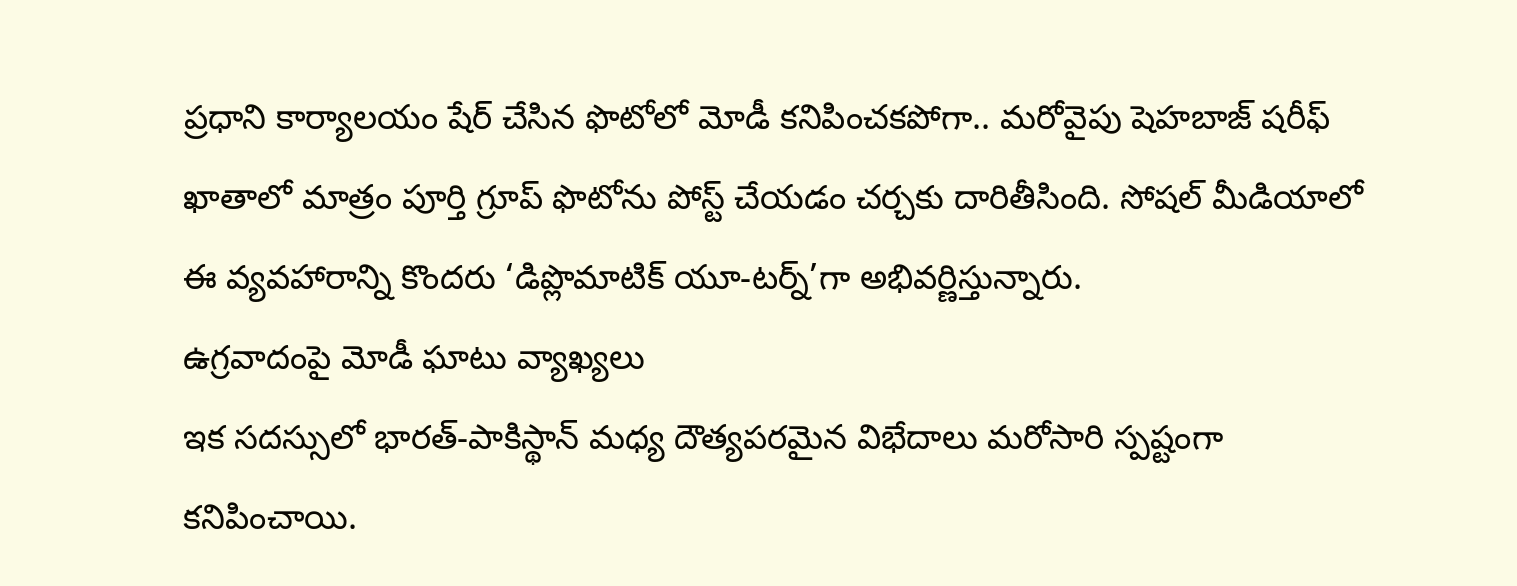ప్రధాని కార్యాలయం షేర్ చేసిన ఫొటోలో మోడీ కనిపించకపోగా.. మరోవైపు షెహబాజ్ షరీఫ్ ఖాతాలో మాత్రం పూర్తి గ్రూప్ ఫొటోను పోస్ట్ చేయడం చర్చకు దారితీసింది. సోషల్ మీడియాలో ఈ వ్యవహారాన్ని కొందరు ‘డిప్లొమాటిక్ యూ-టర్న్’గా అభివర్ణిస్తున్నారు.
ఉగ్రవాదంపై మోడీ ఘాటు వ్యాఖ్యలు
ఇక సదస్సులో భారత్-పాకిస్థాన్ మధ్య దౌత్యపరమైన విభేదాలు మరోసారి స్పష్టంగా కనిపించాయి.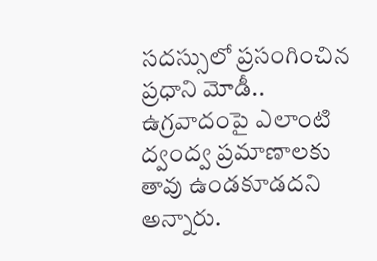సదస్సులో ప్రసంగించిన ప్రధాని మోడీ.. ఉగ్రవాదంపై ఎలాంటి ద్వంద్వ ప్రమాణాలకు తావు ఉండకూడదని అన్నారు.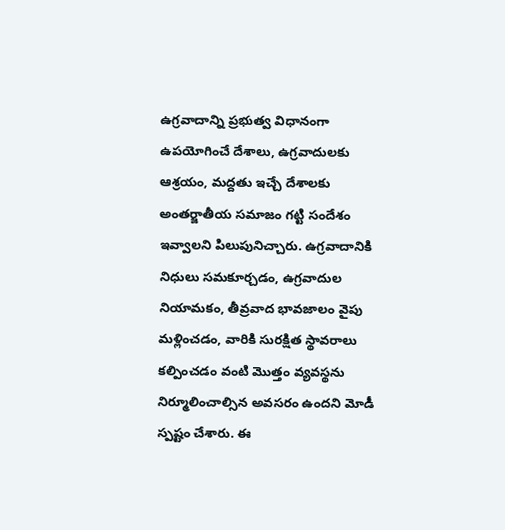ఉగ్రవాదాన్ని ప్రభుత్వ విధానంగా ఉపయోగించే దేశాలు, ఉగ్రవాదులకు ఆశ్రయం, మద్దతు ఇచ్చే దేశాలకు అంతర్జాతీయ సమాజం గట్టి సందేశం ఇవ్వాలని పిలుపునిచ్చారు. ఉగ్రవాదానికి నిధులు సమకూర్చడం, ఉగ్రవాదుల నియామకం, తీవ్రవాద భావజాలం వైపు మళ్లించడం, వారికి సురక్షిత స్థావరాలు కల్పించడం వంటి మొత్తం వ్యవస్థను నిర్మూలించాల్సిన అవసరం ఉందని మోడీ స్పష్టం చేశారు. ఈ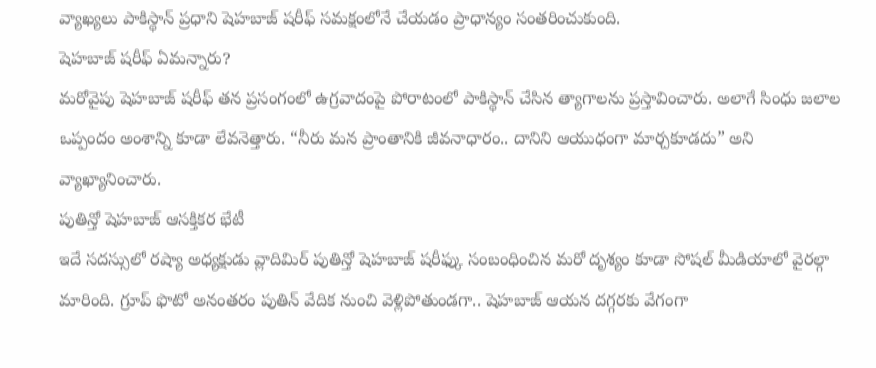వ్యాఖ్యలు పాకిస్థాన్ ప్రధాని షెహబాజ్ షరీఫ్ సమక్షంలోనే చేయడం ప్రాధాన్యం సంతరించుకుంది.
షెహబాజ్ షరీఫ్ ఏమన్నారు?
మరోవైపు షెహబాజ్ షరీఫ్ తన ప్రసంగంలో ఉగ్రవాదంపై పోరాటంలో పాకిస్థాన్ చేసిన త్యాగాలను ప్రస్తావించారు. అలాగే సింధు జలాల ఒప్పందం అంశాన్ని కూడా లేవనెత్తారు. “నీరు మన ప్రాంతానికి జీవనాధారం.. దానిని ఆయుధంగా మార్చకూడదు” అని వ్యాఖ్యానించారు.
పుతిన్తో షెహబాజ్ ఆసక్తికర భేటీ
ఇదే సదస్సులో రష్యా అధ్యక్షుడు వ్లాదిమిర్ పుతిన్తో షెహబాజ్ షరీఫ్కు సంబంధించిన మరో దృశ్యం కూడా సోషల్ మీడియాలో వైరల్గా మారింది. గ్రూప్ ఫొటో అనంతరం పుతిన్ వేదిక నుంచి వెళ్లిపోతుండగా.. షెహబాజ్ ఆయన దగ్గరకు వేగంగా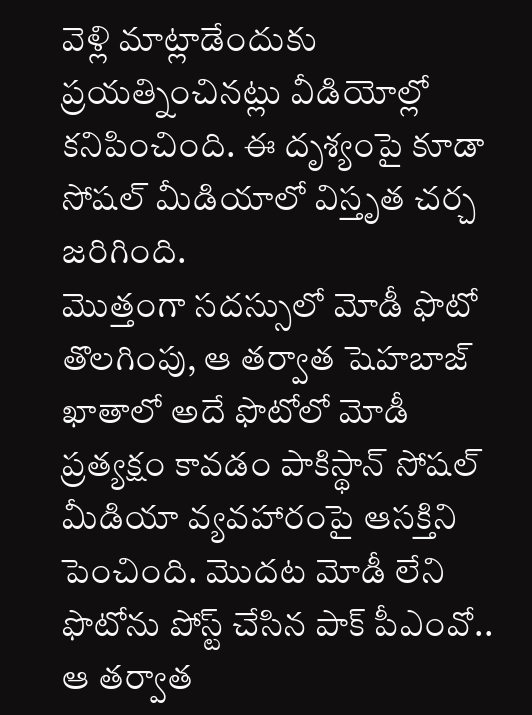వెళ్లి మాట్లాడేందుకు ప్రయత్నించినట్లు వీడియోల్లో కనిపించింది. ఈ దృశ్యంపై కూడా సోషల్ మీడియాలో విస్తృత చర్చ జరిగింది.
మొత్తంగా సదస్సులో మోడీ ఫొటో తొలగింపు, ఆ తర్వాత షెహబాజ్ ఖాతాలో అదే ఫొటోలో మోడీ ప్రత్యక్షం కావడం పాకిస్థాన్ సోషల్ మీడియా వ్యవహారంపై ఆసక్తిని పెంచింది. మొదట మోడీ లేని ఫొటోను పోస్ట్ చేసిన పాక్ పీఎంవో.. ఆ తర్వాత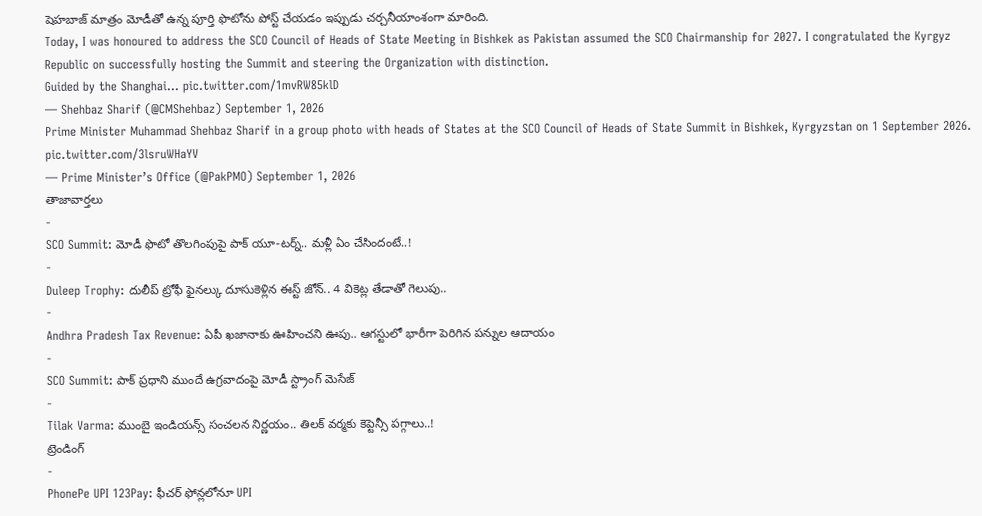షెహబాజ్ మాత్రం మోడీతో ఉన్న పూర్తి ఫొటోను పోస్ట్ చేయడం ఇప్పుడు చర్చనీయాంశంగా మారింది.
Today, I was honoured to address the SCO Council of Heads of State Meeting in Bishkek as Pakistan assumed the SCO Chairmanship for 2027. I congratulated the Kyrgyz Republic on successfully hosting the Summit and steering the Organization with distinction.
Guided by the Shanghai… pic.twitter.com/1mvRW85klD
— Shehbaz Sharif (@CMShehbaz) September 1, 2026
Prime Minister Muhammad Shehbaz Sharif in a group photo with heads of States at the SCO Council of Heads of State Summit in Bishkek, Kyrgyzstan on 1 September 2026. pic.twitter.com/3lsruWHaYV
— Prime Minister’s Office (@PakPMO) September 1, 2026
తాజావార్తలు
-
SCO Summit: మోడీ ఫొటో తొలగింపుపై పాక్ యూ-టర్న్.. మళ్లీ ఏం చేసిందంటే..!
-
Duleep Trophy: దులీప్ ట్రోఫీ ఫైనల్కు దూసుకెళ్లిన ఈస్ట్ జోన్.. 4 వికెట్ల తేడాతో గెలుపు..
-
Andhra Pradesh Tax Revenue: ఏపీ ఖజానాకు ఊహించని ఊపు.. ఆగస్టులో భారీగా పెరిగిన పన్నుల ఆదాయం
-
SCO Summit: పాక్ ప్రధాని ముందే ఉగ్రవాదంపై మోడీ స్ట్రాంగ్ మెసేజ్
-
Tilak Varma: ముంబై ఇండియన్స్ సంచలన నిర్ణయం.. తిలక్ వర్మకు కెప్టెన్సీ పగ్గాలు..!
ట్రెండింగ్
-
PhonePe UPI 123Pay: ఫీచర్ ఫోన్లలోనూ UPI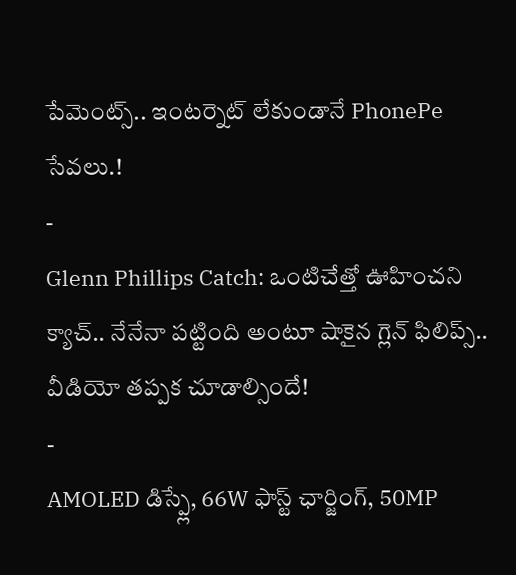పేమెంట్స్.. ఇంటర్నెట్ లేకుండానే PhonePe సేవలు.!
-
Glenn Phillips Catch: ఒంటిచేత్తో ఊహించని క్యాచ్.. నేనేనా పట్టింది అంటూ షాకైన గ్లెన్ ఫిలిప్స్.. వీడియో తప్పక చూడాల్సిందే!
-
AMOLED డిస్ప్లే, 66W ఫాస్ట్ ఛార్జింగ్, 50MP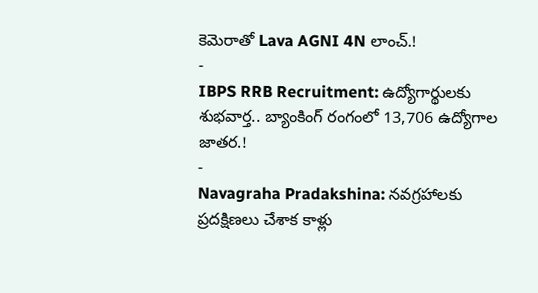కెమెరాతో Lava AGNI 4N లాంచ్.!
-
IBPS RRB Recruitment: ఉద్యోగార్థులకు శుభవార్త.. బ్యాంకింగ్ రంగంలో 13,706 ఉద్యోగాల జాతర.!
-
Navagraha Pradakshina: నవగ్రహాలకు ప్రదక్షిణలు చేశాక కాళ్లు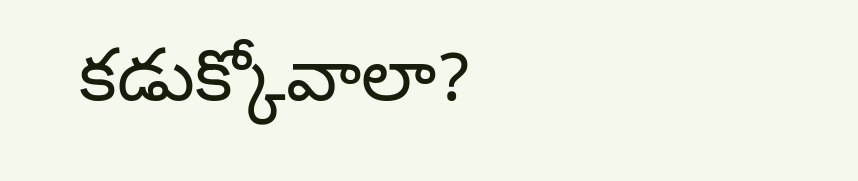కడుక్కోవాలా?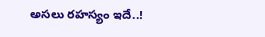అసలు రహస్యం ఇదే..!